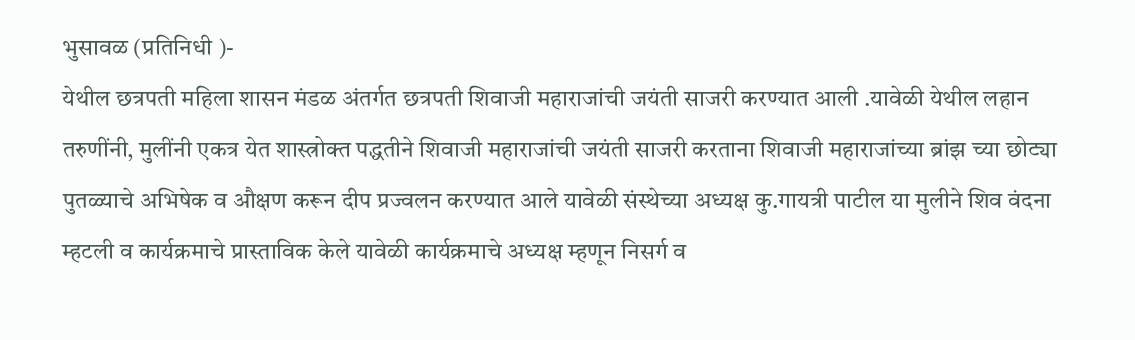भुसावळ (प्रतिनिधी )-
येथील छत्रपती महिला शासन मंडळ अंतर्गत छत्रपती शिवाजी महाराजांची जयंती साजरी करण्यात आली .यावेळी येथील लहान तरुणींनी, मुलींनी एकत्र येत शास्त्रोक्त पद्धतीने शिवाजी महाराजांची जयंती साजरी करताना शिवाजी महाराजांच्या ब्रांझ च्या छोट्या पुतळ्याचे अभिषेक व औक्षण करून दीप प्रज्वलन करण्यात आले यावेळी संस्थेच्या अध्यक्ष कु.गायत्री पाटील या मुलीने शिव वंदना म्हटली व कार्यक्रमाचे प्रास्ताविक केले यावेळी कार्यक्रमाचे अध्यक्ष म्हणून निसर्ग व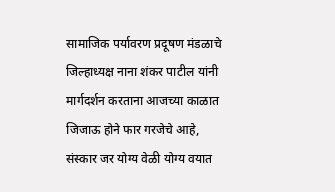सामाजिक पर्यावरण प्रदूषण मंडळाचे जिल्हाध्यक्ष नाना शंकर पाटील यांनी मार्गदर्शन करताना आजच्या काळात जिजाऊ होने फार गरजेचे आहे, संस्कार जर योग्य वेळी योग्य वयात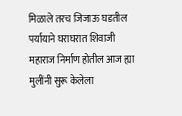मिळाले तरच जिजाऊ घडतील पर्यायाने घराघरात शिवाजी महाराज निर्माण होतील आज ह्या मुलींनी सुरू केलेला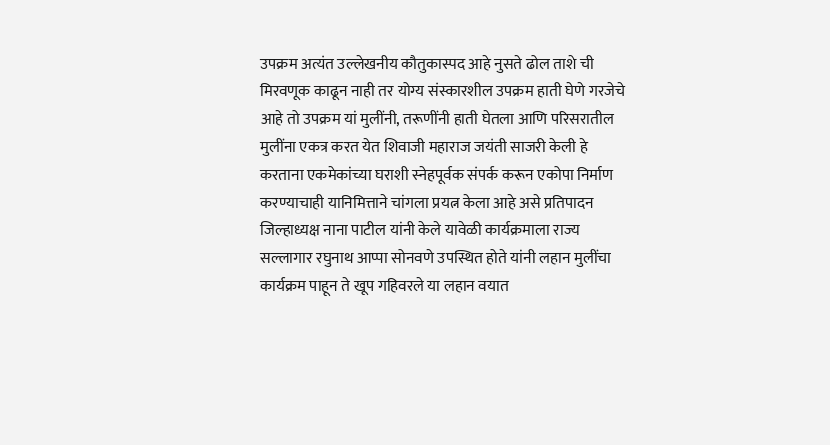उपक्रम अत्यंत उल्लेखनीय कौतुकास्पद आहे नुसते ढोल ताशे ची मिरवणूक काढून नाही तर योग्य संस्कारशील उपक्रम हाती घेणे गरजेचे आहे तो उपक्रम यां मुलींनी, तरूणींनी हाती घेतला आणि परिसरातील मुलींना एकत्र करत येत शिवाजी महाराज जयंती साजरी केली हे करताना एकमेकांच्या घराशी स्नेहपूर्वक संपर्क करून एकोपा निर्माण करण्याचाही यानिमित्ताने चांगला प्रयत्न केला आहे असे प्रतिपादन जिल्हाध्यक्ष नाना पाटील यांनी केले यावेळी कार्यक्रमाला राज्य सल्लागार रघुनाथ आप्पा सोनवणे उपस्थित होते यांनी लहान मुलींचा कार्यक्रम पाहून ते खूप गहिवरले या लहान वयात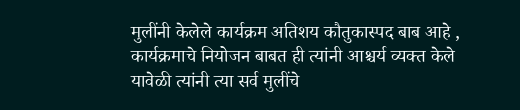मुलींनी केलेले कार्यक्रम अतिशय कौतुकास्पद बाब आहे , कार्यक्रमाचे नियोजन बाबत ही त्यांनी आश्चर्य व्यक्त केले यावेळी त्यांनी त्या सर्व मुलींचे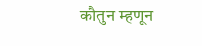कौतुन म्हणून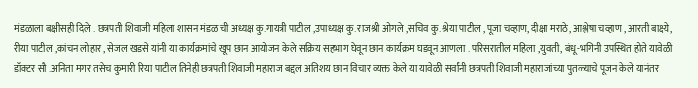मंडळाला बक्षीसही दिले . छत्रपती शिवाजी महिला शासन मंडळ ची अध्यक्ष कु.गायत्री पाटील ,उपाध्यक्ष कु. राजश्री ओगले ,सचिव कु. श्रेया पाटील , पूजा चव्हाण, दीक्षा मराठे, आश्लेषा चव्हाण , आरती बाक्ष्ये, रीया पाटील ,कांचन लोहार , सेजल खडसे यांनी या कार्यक्रमांचे खूप छान आयोजन केले सक्रिय सहभाग घेवून छान कार्यक्रम घडवून आणला . परिसरातील महिला ,युवती, बंधू-भगिनी उपस्थित होते यावेळी डॉक्टर सौ .अनिता मगर तसेच कुमारी रिया पाटील तिनेही छत्रपती शिवाजी महाराज बद्दल अतिशय छान विचार व्यक्त केले या यावेळी सर्वांनी छत्रपती शिवाजी महाराजांच्या पुतळ्याचे पूजन केले यानंतर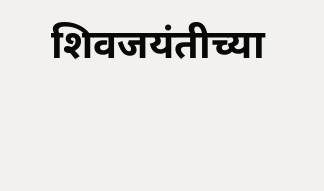शिवजयंतीच्या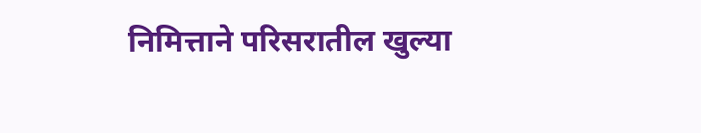निमित्ताने परिसरातील खुल्या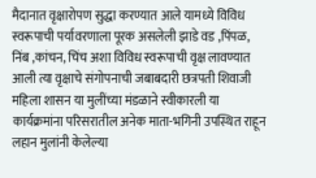मैदानात वृक्षारोपण सुद्धा करण्यात आले यामध्ये विविध स्वरूपाची पर्यावरणाला पूरक असलेली झाडे वड ,पिंपळ, निंब ,कांचन, चिंच अशा विविध स्वरूपाची वृक्ष लावण्यात आली त्या वृक्षाचे संगोपनाची जबाबदारी छत्रपती शिवाजी महिला शासन या मुलींच्या मंडळाने स्वीकारली या कार्यक्रमांना परिसरातील अनेक माता-भगिनी उपस्थित राहून लहान मुलांनी केलेल्या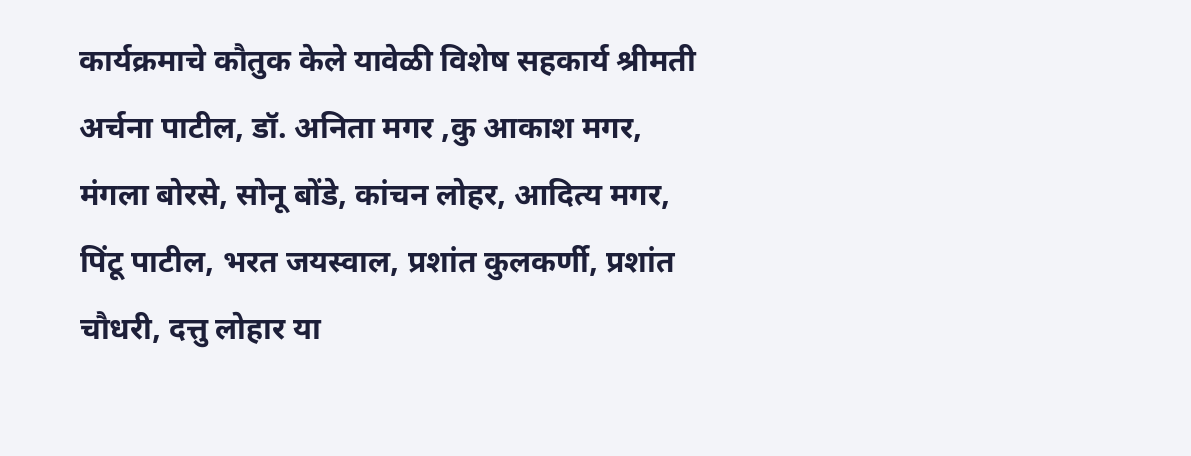कार्यक्रमाचे कौतुक केले यावेळी विशेष सहकार्य श्रीमती अर्चना पाटील, डॉ. अनिता मगर ,कु आकाश मगर, मंगला बोरसे, सोनू बोंडे, कांचन लोहर, आदित्य मगर, पिंटू पाटील, भरत जयस्वाल, प्रशांत कुलकर्णी, प्रशांत चौधरी, दत्तु लोहार या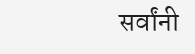सर्वांनी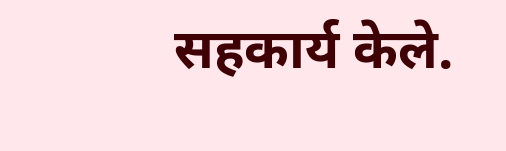सहकार्य केले.